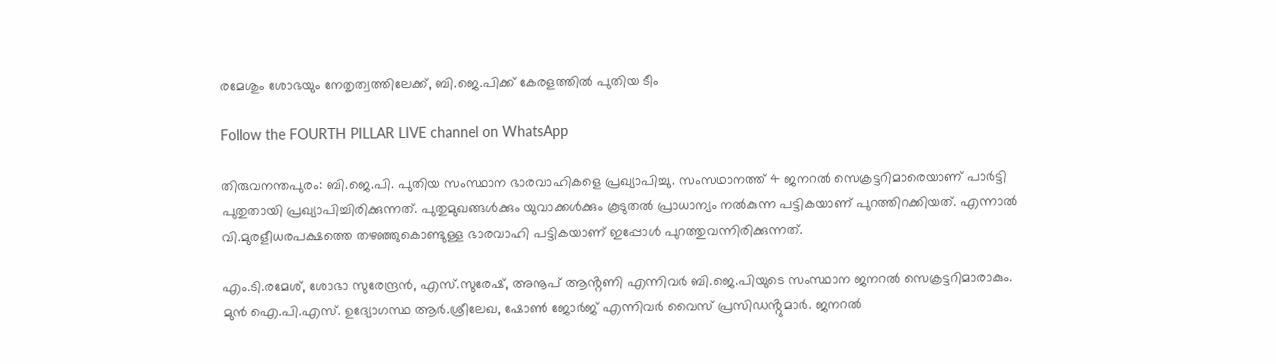രമേശും ശോഭയും നേതൃത്വത്തിലേക്ക്, ബി.ജെ.പിക്ക് കേരളത്തിൽ പുതിയ ടീം

Follow the FOURTH PILLAR LIVE channel on WhatsApp

തിരുവനന്തപുരം: ബി.ജെ.പി. പുതിയ സംസ്ഥാന ഭാരവാഹികളെ പ്രഖ്യാപിച്ചു. സംസഥാനത്ത് 4 ജനറൽ സെക്രട്ടറിമാരെയാണ് പാർട്ടി പുതുതായി പ്രഖ്യാപിച്ചിരിക്കുന്നത്. പുതുമുഖങ്ങൾക്കും യുവാക്കൾക്കും കൂടുതൽ പ്രാധാന്യം നൽകുന്ന പട്ടികയാണ് പുറത്തിറക്കിയത്. എന്നാൽ വി.മുരളീധരപക്ഷത്തെ തഴഞ്ഞുകൊണ്ടുള്ള ഭാരവാഹി പട്ടികയാണ് ഇപ്പോൾ പുറത്തുവന്നിരിക്കുന്നത്.

എം.ടി.രമേശ്, ശോഭാ സുരേന്ദ്രൻ, എസ്.സുരേഷ്, അനൂപ് ആൻ്റണി എന്നിവർ ബി.ജെ.പിയുടെ സംസ്ഥാന ജനറൽ സെക്രട്ടറിമാരാകും. മുൻ ഐ.പി.എസ്. ഉദ്യോഗസ്ഥ ആർ.ശ്രീലേഖ, ഷോൺ ജോർജ് എന്നിവർ വൈസ് പ്രസിഡൻ്റുമാർ. ജനറൽ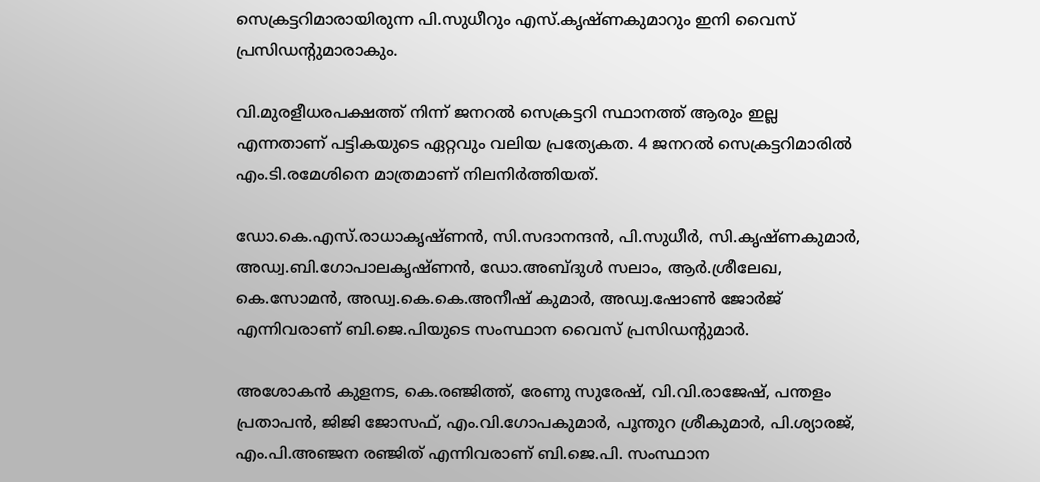സെക്രട്ടറിമാരായിരുന്ന പി.സുധീറും എസ്.കൃഷ്ണകുമാറും ഇനി വൈസ് പ്രസിഡൻ്റുമാരാകും.

വി.മുരളീധരപക്ഷത്ത് നിന്ന് ജനറൽ സെക്രട്ടറി സ്ഥാനത്ത് ആരും ഇല്ല എന്നതാണ് പട്ടികയുടെ ഏറ്റവും വലിയ പ്രത്യേകത. 4 ജനറൽ സെക്രട്ടറിമാരിൽ എം.ടി.രമേശിനെ മാത്രമാണ് നിലനിർത്തിയത്.

ഡോ.കെ.എസ്.രാധാകൃഷ്ണൻ, സി.സദാനന്ദൻ, പി.സുധീർ, സി.കൃഷ്ണകുമാർ, അഡ്വ.ബി.ഗോപാലകൃഷ്ണൻ, ഡോ.അബ്ദുൾ സലാം, ആർ.ശ്രീലേഖ, കെ.സോമൻ, അഡ്വ.കെ.കെ.അനീഷ് കുമാർ, അഡ്വ.ഷോൺ ജോർജ് എന്നിവരാണ് ബി.ജെ.പിയുടെ സംസ്ഥാന വൈസ് പ്രസിഡൻ്റുമാർ.

അശോകൻ കുളനട, കെ.രഞ്ജിത്ത്, രേണു സുരേഷ്, വി.വി.രാജേഷ്, പന്തളം പ്രതാപൻ, ജിജി ജോസഫ്, എം.വി.ഗോപകുമാർ, പൂന്തുറ ശ്രീകുമാർ, പി.ശ്യാരജ്, എം.പി.അഞ്ജന രഞ്ജിത് എന്നിവരാണ് ബി.ജെ.പി. സംസ്ഥാന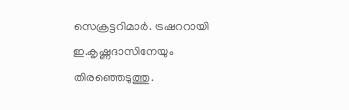സെക്രട്ടറിമാർ. ട്രഷററായി ഇ.കൃഷ്ണദാസിനേയും തിരഞ്ഞെടുത്തു.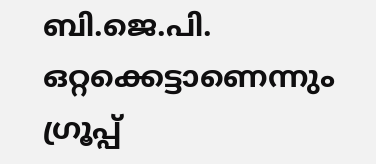ബി.ജെ.പി. ഒറ്റക്കെട്ടാണെന്നും ഗ്രൂപ്പ്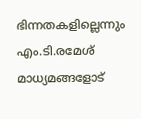ഭിന്നതകളില്ലെന്നും എം.ടി.രമേശ് മാധ്യമങ്ങളോട്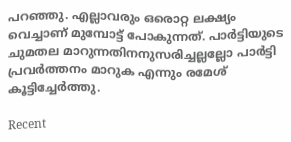പറഞ്ഞു. എല്ലാവരും ഒരൊറ്റ ലക്ഷ്യം വെച്ചാണ് മുമ്പോട്ട് പോകുന്നത്. പാർട്ടിയുടെ ചുമതല മാറുന്നതിനനുസരിച്ചല്ലല്ലോ പാർട്ടി പ്രവർത്തനം മാറുക എന്നും രമേശ് കൂട്ടിച്ചേർത്തു.

Recent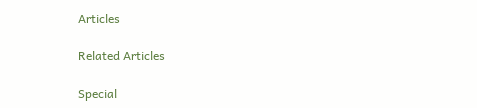Articles

Related Articles

Special